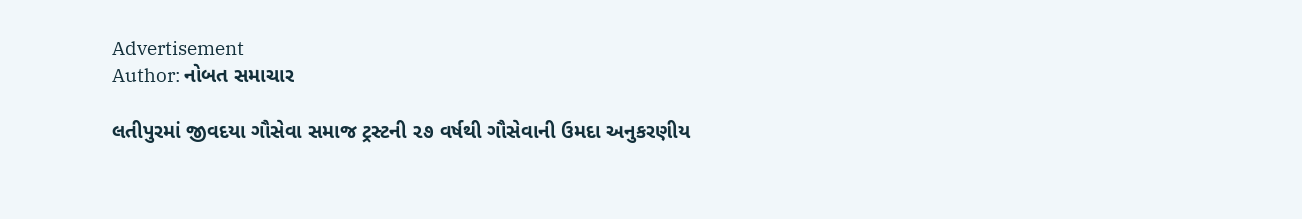Advertisement
Author: નોબત સમાચાર

લતીપુરમાં જીવદયા ગૌસેવા સમાજ ટ્રસ્ટની ૨૭ વર્ષથી ગૌસેવાની ઉમદા અનુકરણીય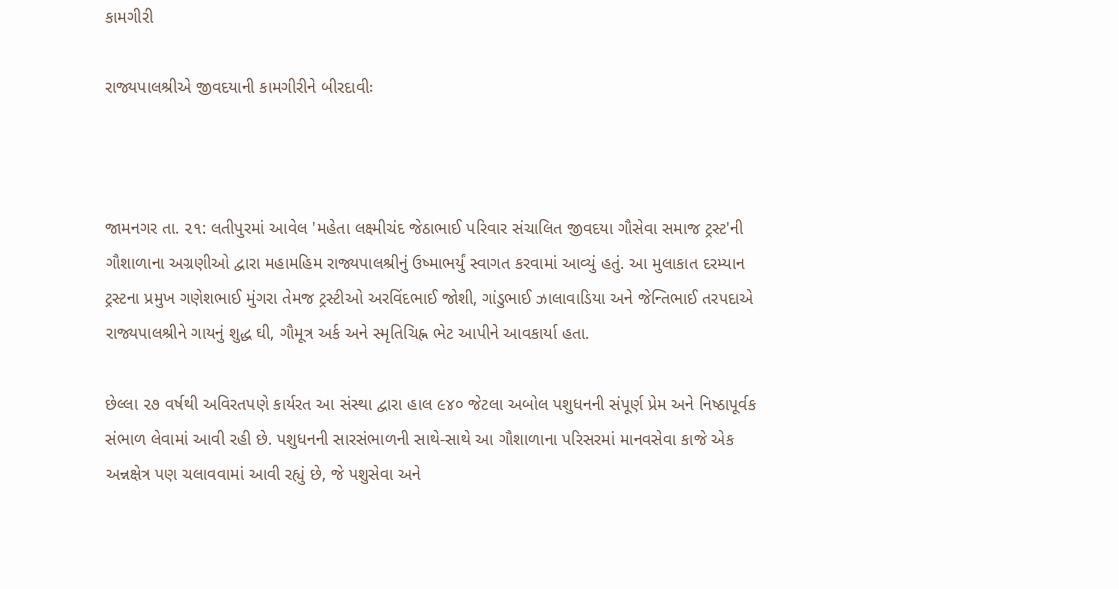કામગીરી

રાજ્યપાલશ્રીએ જીવદયાની કામગીરીને બીરદાવીઃ



જામનગર તા. ૨૧: લતીપુરમાં આવેલ 'મહેતા લક્ષ્મીચંદ જેઠાભાઈ પરિવાર સંચાલિત જીવદયા ગૌસેવા સમાજ ટ્રસ્ટ'ની ગૌશાળાના અગ્રણીઓ દ્વારા મહામહિમ રાજ્યપાલશ્રીનું ઉષ્માભર્યું સ્વાગત કરવામાં આવ્યું હતું. આ મુલાકાત દરમ્યાન ટ્રસ્ટના પ્રમુખ ગણેશભાઈ મુંગરા તેમજ ટ્રસ્ટીઓ અરવિંદભાઈ જોશી, ગાંડુભાઈ ઝાલાવાડિયા અને જેન્તિભાઈ તરપદાએ રાજ્યપાલશ્રીને ગાયનું શુદ્ધ ઘી, ગૌમૂત્ર અર્ક અને સ્મૃતિચિહ્ન ભેટ આપીને આવકાર્યા હતા.

છેલ્લા ૨૭ વર્ષથી અવિરતપણે કાર્યરત આ સંસ્થા દ્વારા હાલ ૯૪૦ જેટલા અબોલ પશુધનની સંપૂર્ણ પ્રેમ અને નિષ્ઠાપૂર્વક સંભાળ લેવામાં આવી રહી છે. પશુધનની સારસંભાળની સાથે-સાથે આ ગૌશાળાના પરિસરમાં માનવસેવા કાજે એક અન્નક્ષેત્ર પણ ચલાવવામાં આવી રહ્યું છે, જે પશુસેવા અને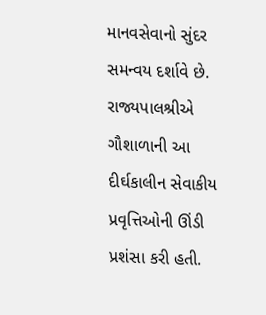માનવસેવાનો સુંદર સમન્વય દર્શાવે છે. રાજ્યપાલશ્રીએ ગૌશાળાની આ દીર્ઘકાલીન સેવાકીય પ્રવૃત્તિઓની ઊંડી પ્રશંસા કરી હતી.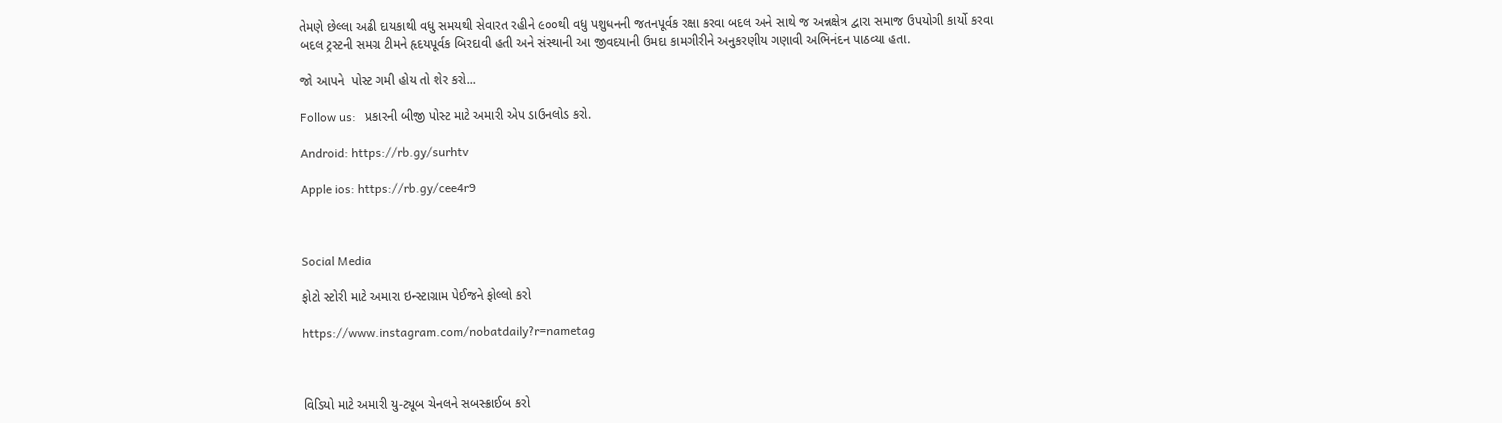તેમણે છેલ્લા અઢી દાયકાથી વધુ સમયથી સેવારત રહીને ૯૦૦થી વધુ પશુધનની જતનપૂર્વક રક્ષા કરવા બદલ અને સાથે જ અન્નક્ષેત્ર દ્વારા સમાજ ઉપયોગી કાર્યો કરવા બદલ ટ્રસ્ટની સમગ્ર ટીમને હૃદયપૂર્વક બિરદાવી હતી અને સંસ્થાની આ જીવદયાની ઉમદા કામગીરીને અનુકરણીય ગણાવી અભિનંદન પાઠવ્યા હતા.

જો આપને  પોસ્ટ ગમી હોય તો શેર કરો...

Follow us:   પ્રકારની બીજી પોસ્ટ માટે અમારી એપ ડાઉનલોડ કરો.

Android: https://rb.gy/surhtv

Apple ios: https://rb.gy/cee4r9



Social Media

ફોટો સ્ટોરી માટે અમારા ઇન્સ્ટાગ્રામ પેઈજને ફોલ્લો કરો

https://www.instagram.com/nobatdaily?r=nametag



વિડિયો માટે અમારી યુ-ટ્યૂબ ચેનલને સબસ્ક્રાઈબ કરો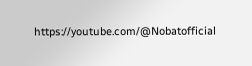https://youtube.com/@Nobatofficial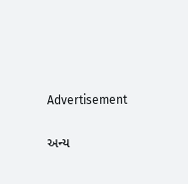Advertisement

અન્ય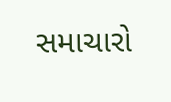સમાચારો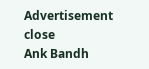Advertisement
close
Ank Bandh